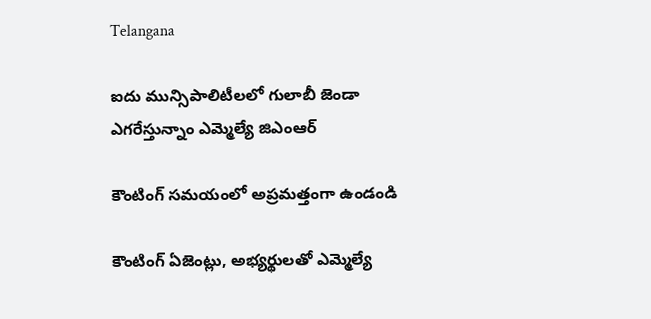Telangana

ఐదు మున్సిపాలిటీలలో గులాబీ జెండా ఎగరేస్తున్నాం ఎమ్మెల్యే జిఎంఆర్

కౌంటింగ్ సమయంలో అప్రమత్తంగా ఉండండి

కౌంటింగ్ ఏజెంట్లు, అభ్యర్థులతో ఎమ్మెల్యే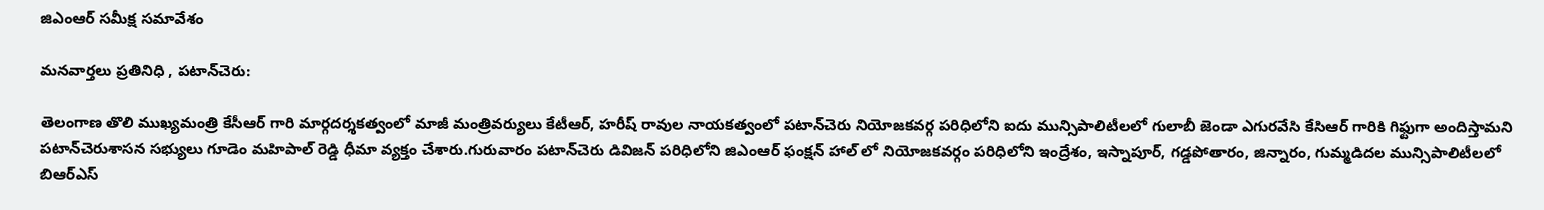జిఎంఆర్ సమీక్ష సమావేశం

మనవార్తలు ప్రతినిధి , పటాన్‌చెరు:

తెలంగాణ తొలి ముఖ్యమంత్రి కేసీఆర్ గారి మార్గదర్శకత్వంలో మాజీ మంత్రివర్యులు కేటీఆర్, హరీష్ రావుల నాయకత్వంలో పటాన్‌చెరు నియోజకవర్గ పరిధిలోని ఐదు మున్సిపాలిటీలలో గులాబీ జెండా ఎగురవేసి కేసిఆర్ గారికి గిఫ్టుగా అందిస్తామని పటాన్‌చెరుశాసన సభ్యులు గూడెం మహిపాల్ రెడ్డి ధీమా వ్యక్తం చేశారు.గురువారం పటాన్‌చెరు డివిజన్ పరిధిలోని జిఎంఆర్ ఫంక్షన్ హాల్ లో నియోజకవర్గం పరిధిలోని ఇంద్రేశం, ఇస్నాపూర్, గడ్డపోతారం, జిన్నారం, గుమ్మడిదల మున్సిపాలిటీలలో బిఆర్ఎస్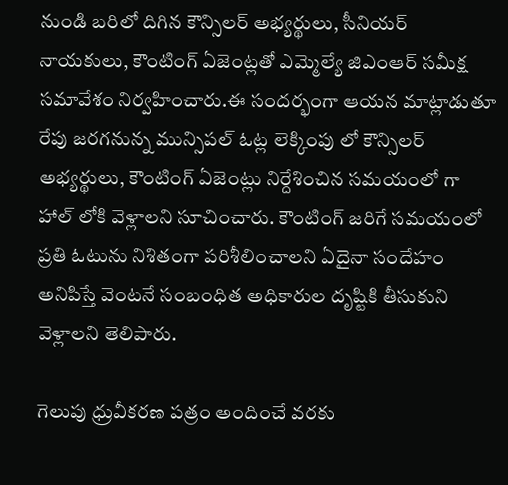నుండి బరిలో దిగిన కౌన్సిలర్ అభ్యర్థులు, సీనియర్ నాయకులు, కౌంటింగ్ ఏజెంట్లతో ఎమ్మెల్యే జిఎంఆర్ సమీక్ష సమావేశం నిర్వహించారు.ఈ సందర్భంగా ఆయన మాట్లాడుతూ రేపు జరగనున్న మున్సిపల్ ఓట్ల లెక్కింపు లో కౌన్సిలర్ అభ్యర్థులు, కౌంటింగ్ ఏజెంట్లు నిర్దేశించిన సమయంలో గా హాల్ లోకి వెళ్లాలని సూచించారు. కౌంటింగ్ జరిగే సమయంలో ప్రతి ఓటును నిశితంగా పరిశీలించాలని ఏదైనా సందేహం అనిపిస్తే వెంటనే సంబంధిత అధికారుల దృష్టికి తీసుకుని వెళ్లాలని తెలిపారు.

గెలుపు ధ్రువీకరణ పత్రం అందించే వరకు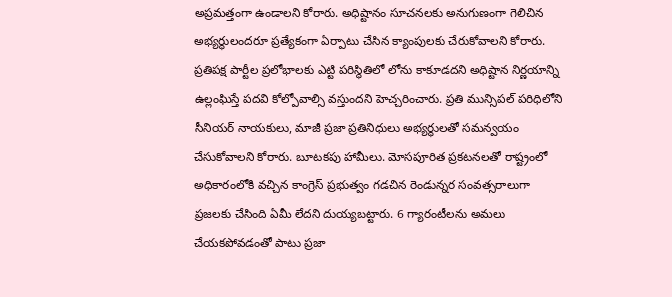అప్రమత్తంగా ఉండాలని కోరారు. అధిష్టానం సూచనలకు అనుగుణంగా గెలిచిన అభ్యర్థులందరూ ప్రత్యేకంగా ఏర్పాటు చేసిన క్యాంపులకు చేరుకోవాలని కోరారు. ప్రతిపక్ష పార్టీల ప్రలోభాలకు ఎట్టి పరిస్థితిలో లోను కాకూడదని అధిష్టాన నిర్ణయాన్ని ఉల్లంఘిస్తే పదవి కోల్పోవాల్సి వస్తుందని హెచ్చరించారు. ప్రతి మున్సిపల్ పరిధిలోని సీనియర్ నాయకులు, మాజీ ప్రజా ప్రతినిధులు అభ్యర్థులతో సమన్వయం చేసుకోవాలని కోరారు. బూటకపు హామీలు. మోసపూరిత ప్రకటనలతో రాష్ట్రంలో అధికారంలోకి వచ్చిన కాంగ్రెస్ ప్రభుత్వం గడచిన రెండున్నర సంవత్సరాలుగా ప్రజలకు చేసింది ఏమీ లేదని దుయ్యబట్టారు. 6 గ్యారంటీలను అమలు చేయకపోవడంతో పాటు ప్రజా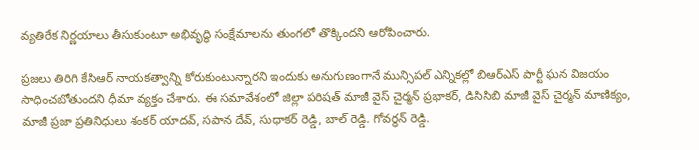వ్యతిరేక నిర్ణయాలు తీసుకుంటూ అభివృద్ధి సంక్షేమాలను తుంగలో తొక్కిందని ఆరోపించారు.

ప్రజలు తిరిగి కేసిఆర్ నాయకత్వాన్ని కోరుకుంటున్నారని ఇందుకు అనుగుణంగానే మున్సిపల్ ఎన్నికల్లో బిఆర్ఎస్ పార్టీ ఘన విజయం సాధించబోతుందని ధీమా వ్యక్తం చేశారు. ఈ సమావేశంలో జిల్లా పరిషత్ మాజీ వైస్ చైర్మన్ ప్రభాకర్, డిసిసిబి మాజీ వైస్ చైర్మన్ మాణిక్యం, మాజీ ప్రజా ప్రతినిధులు శంకర్ యాదవ్, సపాన దేవ్, సుధాకర్ రెడ్డి, బాల్ రెడ్డి. గోవర్ధన్ రెడ్డి.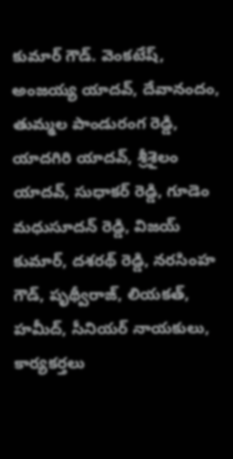కుమార్ గౌడ్. వెంకటేష్, అంజయ్య యాదవ్, దేవానందం, తుమ్మల పాండురంగ రెడ్డి, యాదగిరి యాదవ్, శ్రీశైలం యాదవ్, సుధాకర్ రెడ్డి, గూడెం మధుసూదన్ రెడ్డి, విజయ్ కుమార్, దశరథ్ రెడ్డి, నరసింహ గౌడ్, పృథ్వీరాజ్, లియకత్, హమీద్, సీనియర్ నాయకులు, కార్యకర్తలు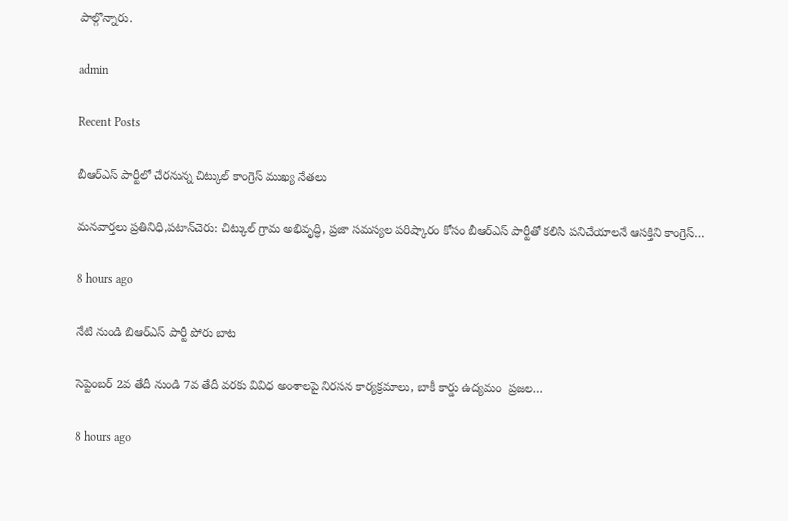పాల్గొన్నారు.

admin

Recent Posts

బీఆర్ఎస్ పార్టీలో చేరనున్న చిట్కుల్ కాంగ్రెస్ ముఖ్య నేతలు

మనవార్తలు ప్రతినిధి,పటాన్‌చెరు: చిట్కుల్ గ్రామ అభివృద్ధి, ప్రజా సమస్యల పరిష్కారం కోసం బీఆర్ఎస్ పార్టీతో కలిసి పనిచేయాలనే ఆసక్తిని కాంగ్రెస్…

8 hours ago

నేటి నుండి బిఆర్ఎస్ పార్టీ పోరు బాట

సెప్టెంబర్ 2వ తేదీ నుండి 7వ తేదీ వరకు వివిధ అంశాలపై నిరసన కార్యక్రమాలు, బాకీ కార్డు ఉద్యమం  ప్రజల…

8 hours ago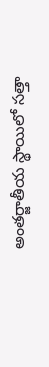అంతర్జాతీయ స్థాయిలో సత్తా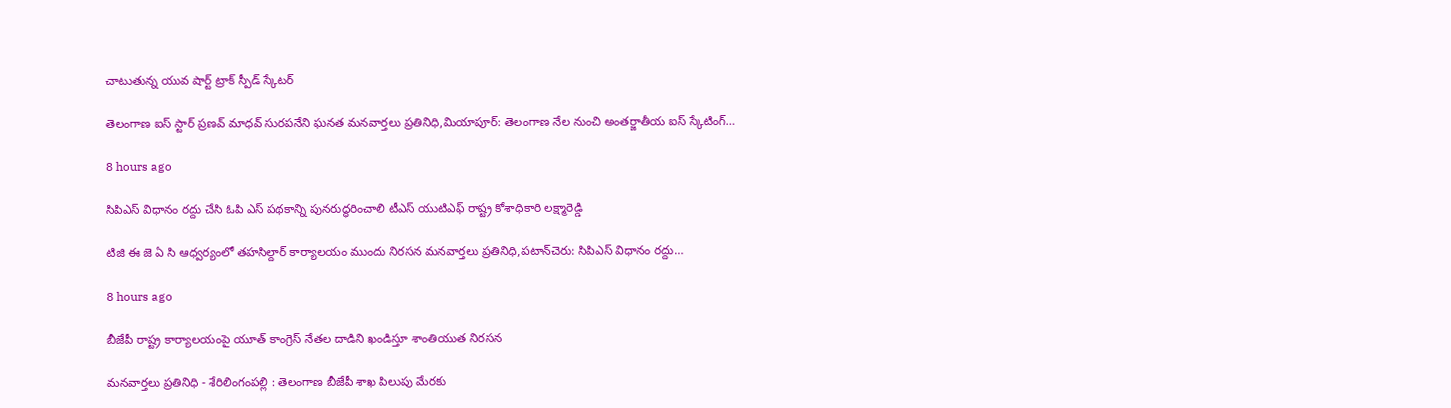చాటుతున్న యువ షార్ట్ ట్రాక్ స్పీడ్ స్కేటర్

తెలంగాణ ఐస్ స్టార్ ప్రణవ్ మాధవ్ సురపనేని ఘనత మనవార్తలు ప్రతినిధి,మియాపూర్: తెలంగాణ నేల నుంచి అంతర్జాతీయ ఐస్ స్కేటింగ్…

8 hours ago

సిపిఎస్ విధానం రద్దు చేసి ఓపి ఎస్ పథకాన్ని పునరుద్ధరించాలి టీఎస్ యుటిఎఫ్ రాష్ట్ర కోశాధికారి లక్ష్మారెడ్డి

టిజి ఈ జె ఏ సి ఆధ్వర్యంలో తహసిల్దార్ కార్యాలయం ముందు నిరసన మనవార్తలు ప్రతినిధి,పటాన్‌చెరు: సిపిఎస్ విధానం రద్దు…

8 hours ago

బీజేపీ రాష్ట్ర కార్యాలయంపై యూత్ కాంగ్రెస్ నేతల దాడిని ఖండిస్తూ శాంతియుత నిరసన

మనవార్తలు ప్రతినిధి - శేరిలింగంపల్లి : తెలంగాణ బీజేపీ శాఖ పిలుపు మేరకు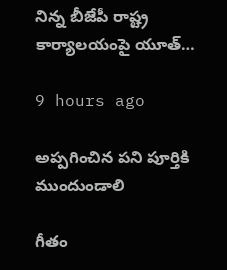నిన్న బీజేపీ రాష్ట్ర కార్యాలయంపై యూత్…

9 hours ago

అప్పగించిన పని పూర్తికి ముందుండాలి

గీతం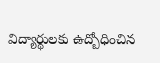విద్యార్థులకు ఉద్బోధించిన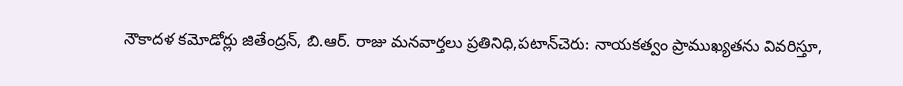నౌకాదళ కమోడోర్లు జితేంద్రన్, బి.ఆర్. రాజు మనవార్తలు ప్రతినిధి,పటాన్‌చెరు: నాయకత్వం ప్రాముఖ్యతను వివరిస్తూ,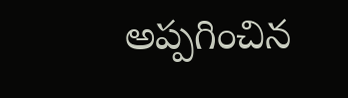అప్పగించిన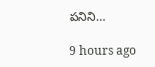పనిని…

9 hours ago